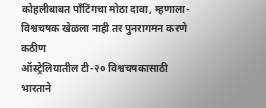कोहलीबाबत पाँटिंगचा मोठा दावा, म्हणाला- विश्वचषक खेळला नाही तर पुनरागमन करणे कठीण
ऑस्ट्रेलियातील टी-२० विश्वचषकासाठी भारताने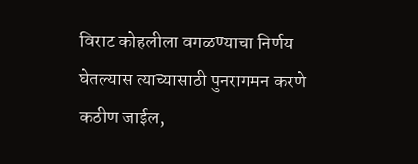विराट कोहलीला वगळण्याचा निर्णय घेतल्यास त्याच्यासाठी पुनरागमन करणे कठीण जाईल,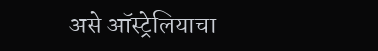असे ऑस्ट्रेलियाचा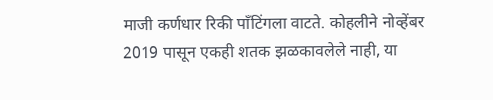माजी कर्णधार रिकी पाँटिंगला वाटते. कोहलीने नोव्हेंबर 2019 पासून एकही शतक झळकावलेले नाही, या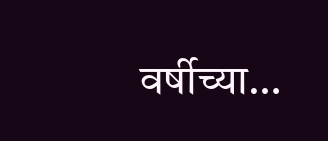वर्षीच्या…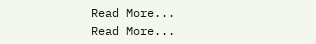Read More...
Read More...